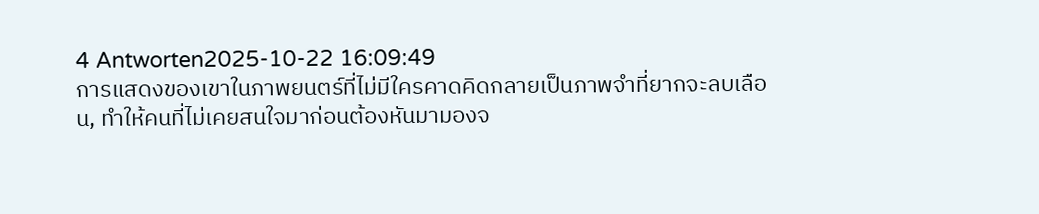4 Antworten2025-10-22 16:09:49
การแสดงของเขาในภาพยนตร์ที่ไม่มีใครคาดคิดกลายเป็นภาพจำที่ยากจะลบเลือน, ทำให้คนที่ไม่เคยสนใจมาก่อนต้องหันมามองจ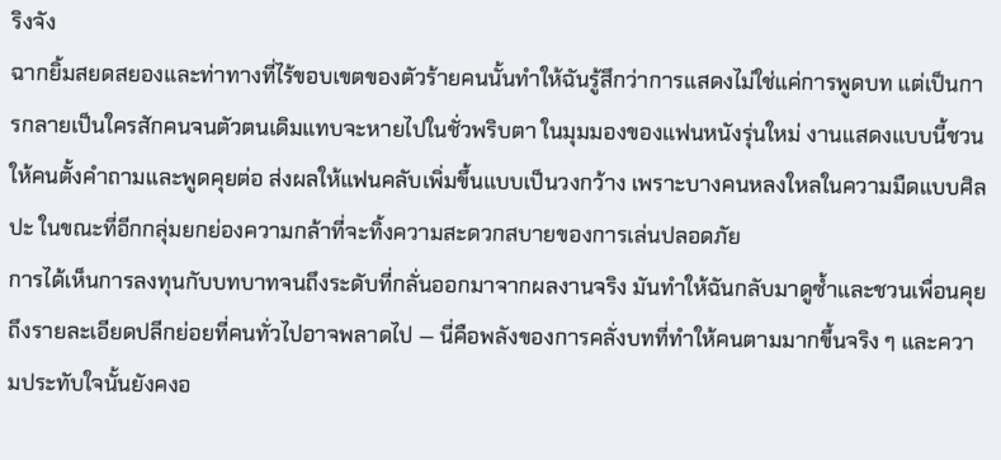ริงจัง
ฉากยิ้มสยดสยองและท่าทางที่ไร้ขอบเขตของตัวร้ายคนนั้นทำให้ฉันรู้สึกว่าการแสดงไม่ใช่แค่การพูดบท แต่เป็นการกลายเป็นใครสักคนจนตัวตนเดิมแทบจะหายไปในชั่วพริบตา ในมุมมองของแฟนหนังรุ่นใหม่ งานแสดงแบบนี้ชวนให้คนตั้งคำถามและพูดคุยต่อ ส่งผลให้แฟนคลับเพิ่มขึ้นแบบเป็นวงกว้าง เพราะบางคนหลงใหลในความมืดแบบศิลปะ ในขณะที่อีกกลุ่มยกย่องความกล้าที่จะทิ้งความสะดวกสบายของการเล่นปลอดภัย
การได้เห็นการลงทุนกับบทบาทจนถึงระดับที่กลั่นออกมาจากผลงานจริง มันทำให้ฉันกลับมาดูซ้ำและชวนเพื่อนคุยถึงรายละเอียดปลีกย่อยที่คนทั่วไปอาจพลาดไป — นี่คือพลังของการคลั่งบทที่ทำให้คนตามมากขึ้นจริง ๆ และความประทับใจนั้นยังคงอ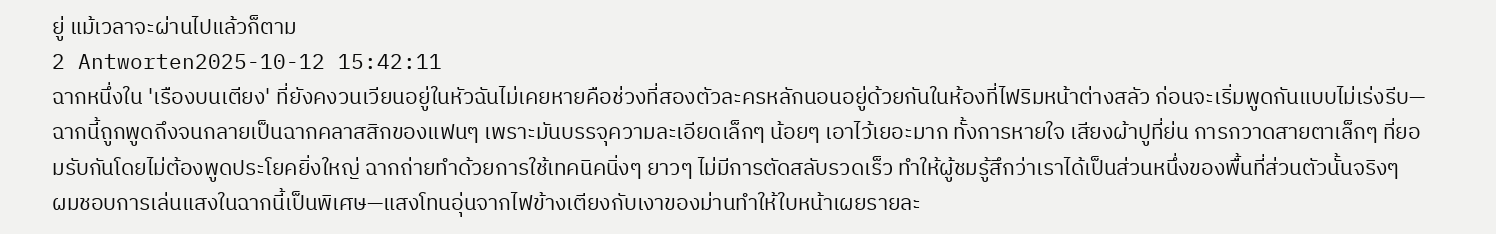ยู่ แม้เวลาจะผ่านไปแล้วก็ตาม
2 Antworten2025-10-12 15:42:11
ฉากหนึ่งใน 'เรืองบนเตียง' ที่ยังคงวนเวียนอยู่ในหัวฉันไม่เคยหายคือช่วงที่สองตัวละครหลักนอนอยู่ด้วยกันในห้องที่ไฟริมหน้าต่างสลัว ก่อนจะเริ่มพูดกันแบบไม่เร่งรีบ—ฉากนี้ถูกพูดถึงจนกลายเป็นฉากคลาสสิกของแฟนๆ เพราะมันบรรจุความละเอียดเล็กๆ น้อยๆ เอาไว้เยอะมาก ทั้งการหายใจ เสียงผ้าปูที่ย่น การกวาดสายตาเล็กๆ ที่ยอมรับกันโดยไม่ต้องพูดประโยคยิ่งใหญ่ ฉากถ่ายทำด้วยการใช้เทคนิคนิ่งๆ ยาวๆ ไม่มีการตัดสลับรวดเร็ว ทำให้ผู้ชมรู้สึกว่าเราได้เป็นส่วนหนึ่งของพื้นที่ส่วนตัวนั้นจริงๆ
ผมชอบการเล่นแสงในฉากนี้เป็นพิเศษ—แสงโทนอุ่นจากไฟข้างเตียงกับเงาของม่านทำให้ใบหน้าเผยรายละ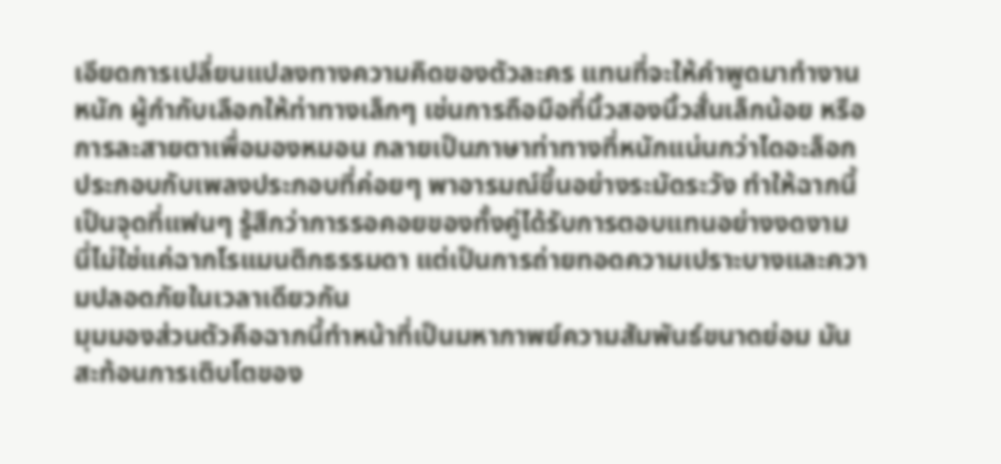เอียดการเปลี่ยนแปลงทางความคิดของตัวละคร แทนที่จะให้คำพูดมาทำงานหนัก ผู้กำกับเลือกให้ท่าทางเล็กๆ เช่นการถือมือที่นิ้วสองนิ้วสั่นเล็กน้อย หรือการละสายตาเพื่อมองหมอน กลายเป็นภาษาท่าทางที่หนักแน่นกว่าไดอะล็อก ประกอบกับเพลงประกอบที่ค่อยๆ พาอารมณ์ขึ้นอย่างระมัดระวัง ทำให้ฉากนี้เป็นจุดที่แฟนๆ รู้สึกว่าการรอคอยของทั้งคู่ได้รับการตอบแทนอย่างงดงาม นี่ไม่ใช่แค่ฉากโรแมนติกธรรมดา แต่เป็นการถ่ายทอดความเปราะบางและความปลอดภัยในเวลาเดียวกัน
มุมมองส่วนตัวคือฉากนี้ทำหน้าที่เป็นมหากาพย์ความสัมพันธ์ขนาดย่อม มันสะท้อนการเติบโตของ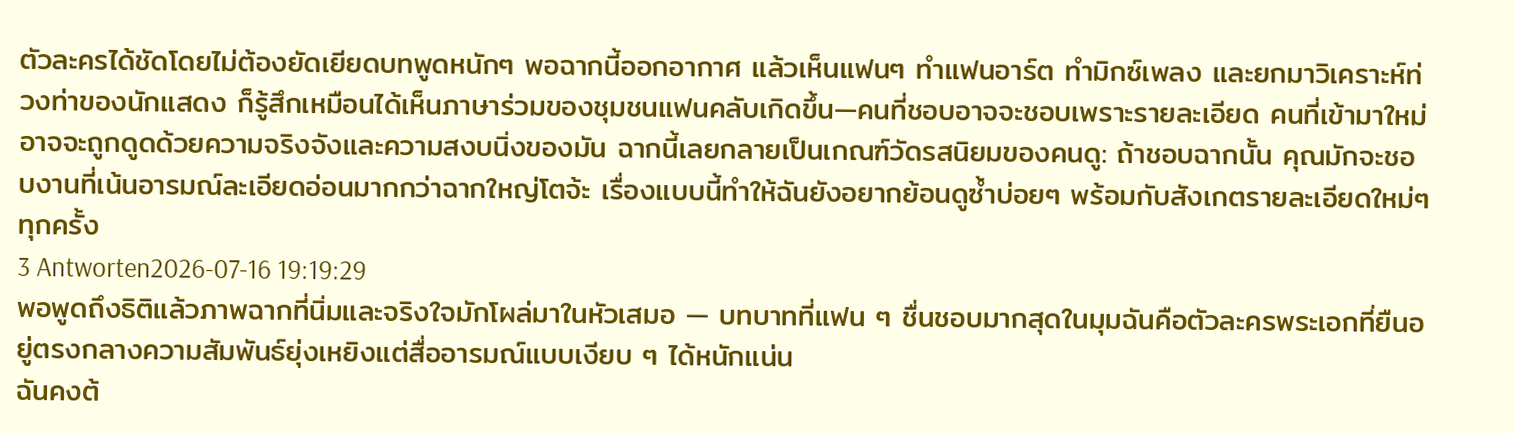ตัวละครได้ชัดโดยไม่ต้องยัดเยียดบทพูดหนักๆ พอฉากนี้ออกอากาศ แล้วเห็นแฟนๆ ทำแฟนอาร์ต ทำมิกซ์เพลง และยกมาวิเคราะห์ท่วงท่าของนักแสดง ก็รู้สึกเหมือนได้เห็นภาษาร่วมของชุมชนแฟนคลับเกิดขึ้น—คนที่ชอบอาจจะชอบเพราะรายละเอียด คนที่เข้ามาใหม่อาจจะถูกดูดด้วยความจริงจังและความสงบนิ่งของมัน ฉากนี้เลยกลายเป็นเกณฑ์วัดรสนิยมของคนดู: ถ้าชอบฉากนั้น คุณมักจะชอบงานที่เน้นอารมณ์ละเอียดอ่อนมากกว่าฉากใหญ่โตจ้ะ เรื่องแบบนี้ทำให้ฉันยังอยากย้อนดูซ้ำบ่อยๆ พร้อมกับสังเกตรายละเอียดใหม่ๆ ทุกครั้ง
3 Antworten2026-07-16 19:19:29
พอพูดถึงธิติแล้วภาพฉากที่นิ่มและจริงใจมักโผล่มาในหัวเสมอ — บทบาทที่แฟน ๆ ชื่นชอบมากสุดในมุมฉันคือตัวละครพระเอกที่ยืนอยู่ตรงกลางความสัมพันธ์ยุ่งเหยิงแต่สื่ออารมณ์แบบเงียบ ๆ ได้หนักแน่น
ฉันคงต้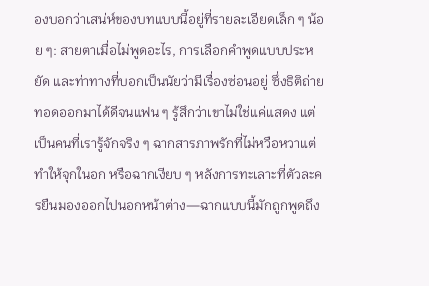องบอกว่าเสน่ห์ของบทแบบนี้อยู่ที่รายละเอียดเล็ก ๆ น้อย ๆ: สายตาเมื่อไม่พูดอะไร, การเลือกคำพูดแบบประหยัด และท่าทางที่บอกเป็นนัยว่ามีเรื่องซ่อนอยู่ ซึ่งธิติถ่ายทอดออกมาได้ดีจนแฟน ๆ รู้สึกว่าเขาไม่ใช่แค่แสดง แต่เป็นคนที่เรารู้จักจริง ๆ ฉากสารภาพรักที่ไม่หวือหวาแต่ทำให้จุกในอก หรือฉากเงียบ ๆ หลังการทะเลาะที่ตัวละครยืนมองออกไปนอกหน้าต่าง—ฉากแบบนี้มักถูกพูดถึง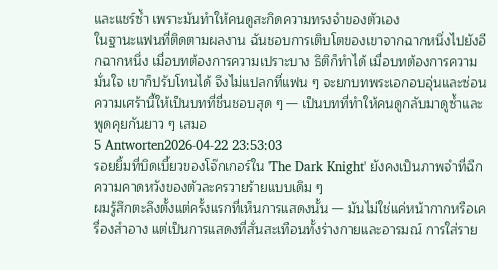และแชร์ซ้ำ เพราะมันทำให้คนดูสะกิดความทรงจำของตัวเอง
ในฐานะแฟนที่ติดตามผลงาน ฉันชอบการเติบโตของเขาจากฉากหนึ่งไปยังอีกฉากหนึ่ง เมื่อบทต้องการความเปราะบาง ธิติก็ทำได้ เมื่อบทต้องการความมั่นใจ เขาก็ปรับโทนได้ จึงไม่แปลกที่แฟน ๆ จะยกบทพระเอกอบอุ่นและซ่อนความเศร้านี้ให้เป็นบทที่ชื่นชอบสุด ๆ — เป็นบทที่ทำให้คนดูกลับมาดูซ้ำและพูดคุยกันยาว ๆ เสมอ
5 Antworten2026-04-22 23:53:03
รอยยิ้มที่บิดเบี้ยวของโจ๊กเกอร์ใน 'The Dark Knight' ยังคงเป็นภาพจำที่ฉีกความคาดหวังของตัวละครวายร้ายแบบเดิม ๆ
ผมรู้สึกตะลึงตั้งแต่ครั้งแรกที่เห็นการแสดงนั้น — มันไม่ใช่แค่หน้ากากหรือเครื่องสำอาง แต่เป็นการแสดงที่สั่นสะเทือนทั้งร่างกายและอารมณ์ การใส่ราย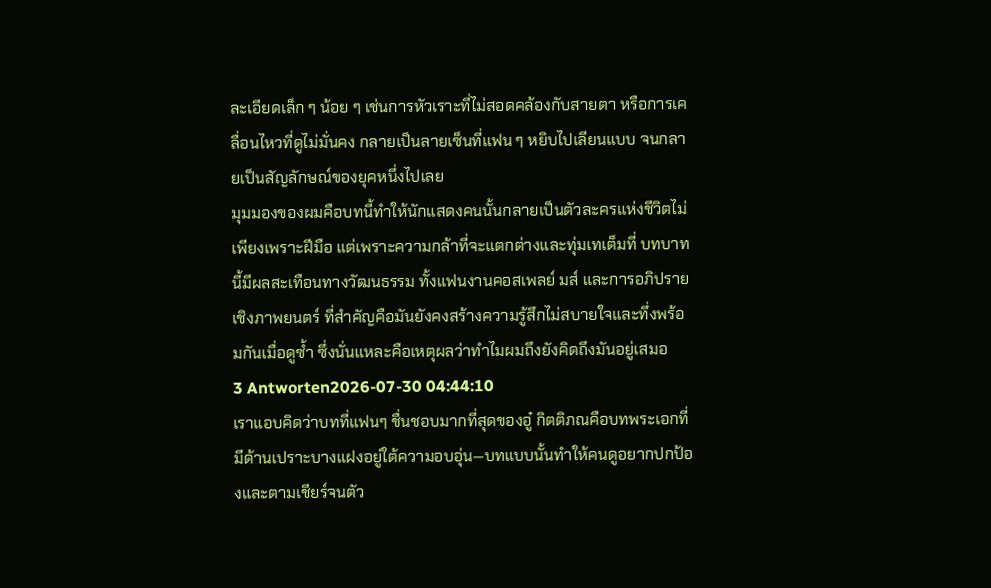ละเอียดเล็ก ๆ น้อย ๆ เช่นการหัวเราะที่ไม่สอดคล้องกับสายตา หรือการเคลื่อนไหวที่ดูไม่มั่นคง กลายเป็นลายเซ็นที่แฟน ๆ หยิบไปเลียนแบบ จนกลายเป็นสัญลักษณ์ของยุคหนึ่งไปเลย
มุมมองของผมคือบทนี้ทำให้นักแสดงคนนั้นกลายเป็นตัวละครแห่งชีวิตไม่เพียงเพราะฝีมือ แต่เพราะความกล้าที่จะแตกต่างและทุ่มเทเต็มที่ บทบาทนี้มีผลสะเทือนทางวัฒนธรรม ทั้งแฟนงานคอสเพลย์ มส์ และการอภิปรายเชิงภาพยนตร์ ที่สำคัญคือมันยังคงสร้างความรู้สึกไม่สบายใจและทึ่งพร้อมกันเมื่อดูซ้ำ ซึ่งนั่นแหละคือเหตุผลว่าทำไมผมถึงยังคิดถึงมันอยู่เสมอ
3 Antworten2026-07-30 04:44:10
เราแอบคิดว่าบทที่แฟนๆ ชื่นชอบมากที่สุดของอู๋ กิตติภณคือบทพระเอกที่มีด้านเปราะบางแฝงอยู่ใต้ความอบอุ่น—บทแบบนั้นทำให้คนดูอยากปกป้องและตามเชียร์จนตัว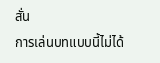สั่น
การเล่นบทแบบนี้ไม่ได้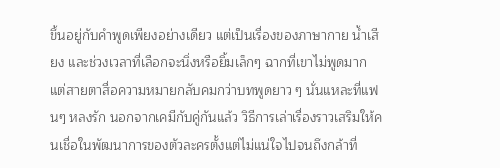ขึ้นอยู่กับคำพูดเพียงอย่างเดียว แต่เป็นเรื่องของภาษากาย น้ำเสียง และช่วงเวลาที่เลือกจะนิ่งหรือยิ้มเล็กๆ ฉากที่เขาไม่พูดมากแต่สายตาสื่อความหมายกลับคมกว่าบทพูดยาว ๆ นั่นแหละที่แฟนๆ หลงรัก นอกจากเคมีกับคู่กันแล้ว วิธีการเล่าเรื่องราวเสริมให้คนเชื่อในพัฒนาการของตัวละครตั้งแต่ไม่แน่ใจไปจนถึงกล้าที่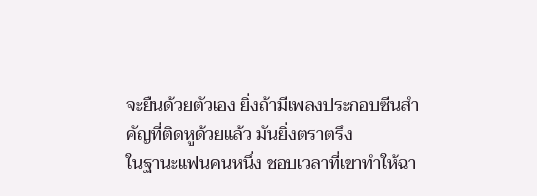จะยืนด้วยตัวเอง ยิ่งถ้ามีเพลงประกอบซีนสำคัญที่ติดหูด้วยแล้ว มันยิ่งตราตรึง
ในฐานะแฟนคนหนึ่ง ชอบเวลาที่เขาทำให้ฉา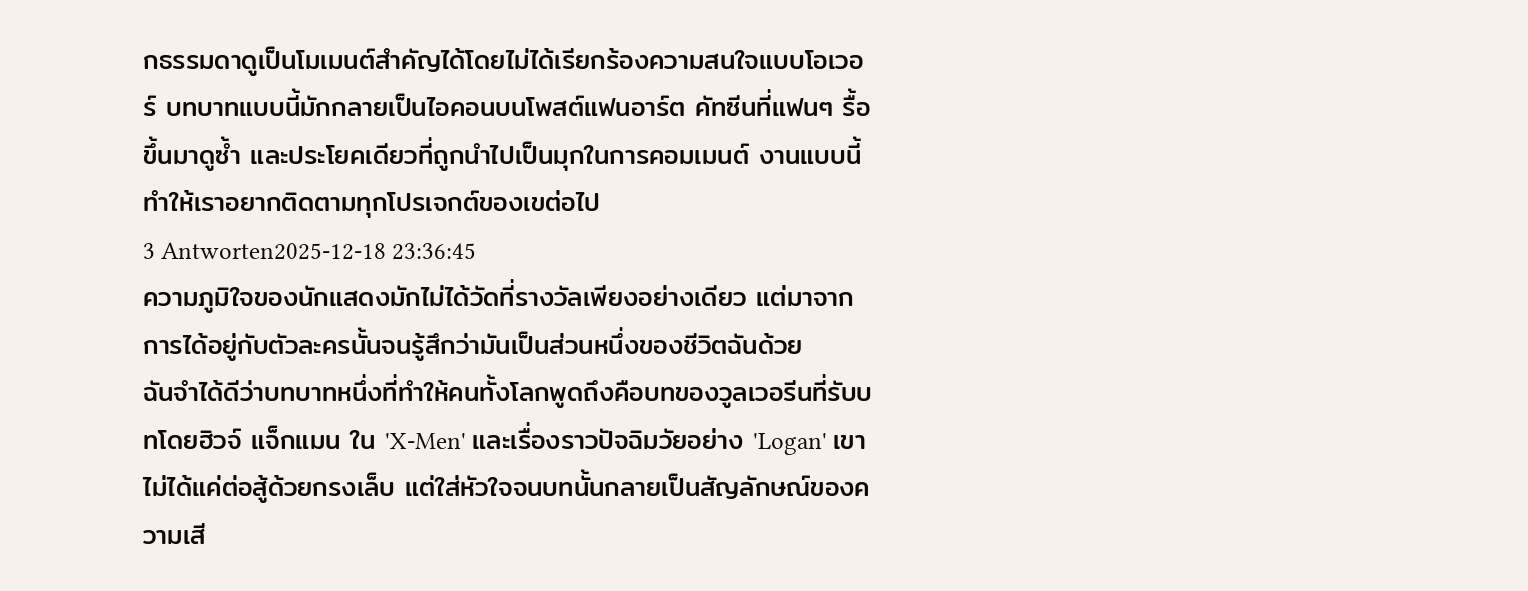กธรรมดาดูเป็นโมเมนต์สำคัญได้โดยไม่ได้เรียกร้องความสนใจแบบโอเวอร์ บทบาทแบบนี้มักกลายเป็นไอคอนบนโพสต์แฟนอาร์ต คัทซีนที่แฟนๆ รื้อขึ้นมาดูซ้ำ และประโยคเดียวที่ถูกนำไปเป็นมุกในการคอมเมนต์ งานแบบนี้ทำให้เราอยากติดตามทุกโปรเจกต์ของเขต่อไป
3 Antworten2025-12-18 23:36:45
ความภูมิใจของนักแสดงมักไม่ได้วัดที่รางวัลเพียงอย่างเดียว แต่มาจากการได้อยู่กับตัวละครนั้นจนรู้สึกว่ามันเป็นส่วนหนึ่งของชีวิตฉันด้วย
ฉันจำได้ดีว่าบทบาทหนึ่งที่ทำให้คนทั้งโลกพูดถึงคือบทของวูลเวอรีนที่รับบทโดยฮิวจ์ แจ็กแมน ใน 'X-Men' และเรื่องราวปัจฉิมวัยอย่าง 'Logan' เขาไม่ได้แค่ต่อสู้ด้วยกรงเล็บ แต่ใส่หัวใจจนบทนั้นกลายเป็นสัญลักษณ์ของความเสี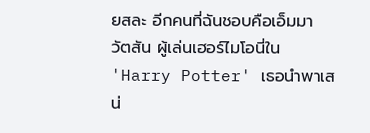ยสละ อีกคนที่ฉันชอบคือเอ็มมา วัตสัน ผู้เล่นเฮอร์ไมโอนี่ใน 'Harry Potter' เธอนำพาเสน่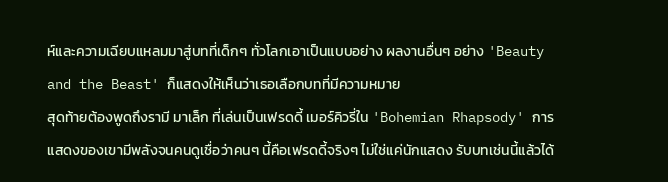ห์และความเฉียบแหลมมาสู่บทที่เด็กๆ ทั่วโลกเอาเป็นแบบอย่าง ผลงานอื่นๆ อย่าง 'Beauty and the Beast' ก็แสดงให้เห็นว่าเธอเลือกบทที่มีความหมาย
สุดท้ายต้องพูดถึงรามี มาเล็ก ที่เล่นเป็นเฟรดดี้ เมอร์คิวรี่ใน 'Bohemian Rhapsody' การแสดงของเขามีพลังจนคนดูเชื่อว่าคนๆ นี้คือเฟรดดี้จริงๆ ไม่ใช่แค่นักแสดง รับบทเช่นนี้แล้วได้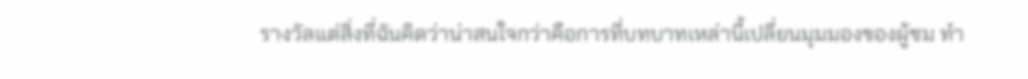รางวัลแต่สิ่งที่ฉันคิดว่าน่าสนใจกว่าคือการที่บทบาทเหล่านี้เปลี่ยนมุมมองของผู้ชม ทำ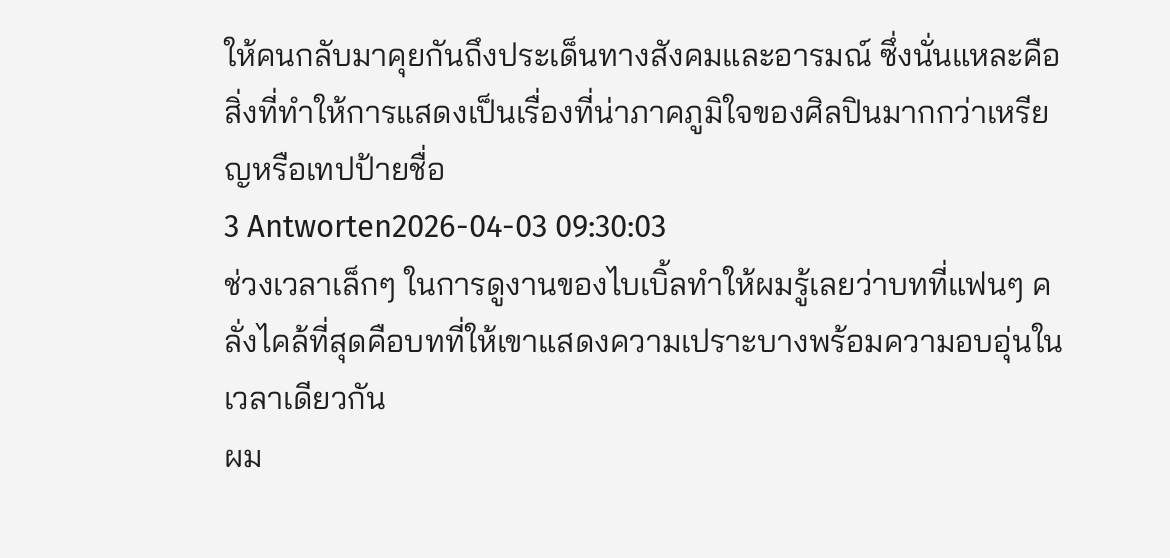ให้คนกลับมาคุยกันถึงประเด็นทางสังคมและอารมณ์ ซึ่งนั่นแหละคือสิ่งที่ทำให้การแสดงเป็นเรื่องที่น่าภาคภูมิใจของศิลปินมากกว่าเหรียญหรือเทปป้ายชื่อ
3 Antworten2026-04-03 09:30:03
ช่วงเวลาเล็กๆ ในการดูงานของไบเบิ้ลทำให้ผมรู้เลยว่าบทที่แฟนๆ คลั่งไคล้ที่สุดคือบทที่ให้เขาแสดงความเปราะบางพร้อมความอบอุ่นในเวลาเดียวกัน
ผม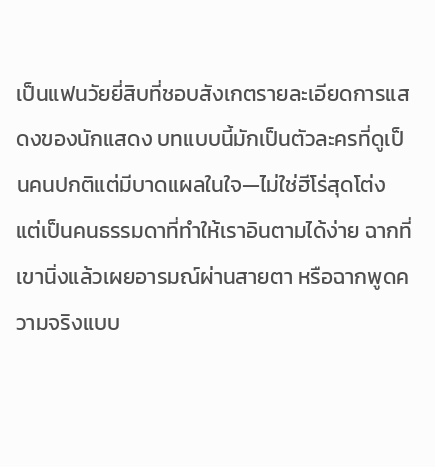เป็นแฟนวัยยี่สิบที่ชอบสังเกตรายละเอียดการแสดงของนักแสดง บทแบบนี้มักเป็นตัวละครที่ดูเป็นคนปกติแต่มีบาดแผลในใจ—ไม่ใช่ฮีโร่สุดโต่ง แต่เป็นคนธรรมดาที่ทำให้เราอินตามได้ง่าย ฉากที่เขานิ่งแล้วเผยอารมณ์ผ่านสายตา หรือฉากพูดความจริงแบบ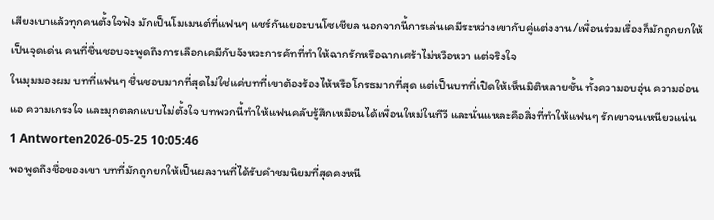เสียงเบาแล้วทุกคนตั้งใจฟัง มักเป็นโมเมนต์ที่แฟนๆ แชร์กันเยอะบนโซเชียล นอกจากนี้การเล่นเคมีระหว่างเขากับคู่แต่งงาน/เพื่อนร่วมเรื่องก็มักถูกยกให้เป็นจุดเด่น คนที่ชื่นชอบจะพูดถึงการเลือกเคมีกับจังหวะการคัทที่ทำให้ฉากรักหรือฉากเศร้าไม่หวือหวา แต่จริงใจ
ในมุมมองผม บทที่แฟนๆ ชื่นชอบมากที่สุดไม่ใช่แค่บทที่เขาต้องร้องไห้หรือโกรธมากที่สุด แต่เป็นบทที่เปิดให้เห็นมิติหลายชั้น ทั้งความอบอุ่น ความอ่อนแอ ความเกรงใจ และมุกตลกแบบไม่ตั้งใจ บทพวกนี้ทำให้แฟนคลับรู้สึกเหมือนได้เพื่อนใหม่ในทีวี และนั่นแหละคือสิ่งที่ทำให้แฟนๆ รักเขาจนเหนียวแน่น
1 Antworten2026-05-25 10:05:46
พอพูดถึงชื่อของเขา บทที่มักถูกยกให้เป็นผลงานที่ได้รับคำชมนิยมที่สุดคงหนี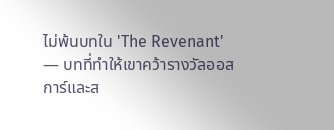ไม่พ้นบทใน 'The Revenant' — บทที่ทำให้เขาคว้ารางวัลออสการ์และส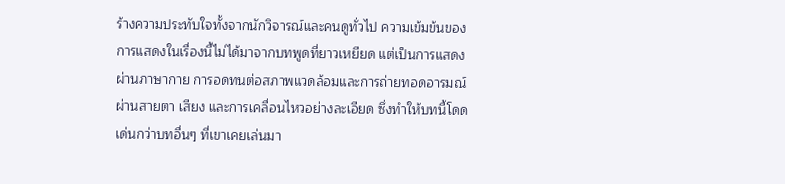ร้างความประทับใจทั้งจากนักวิจารณ์และคนดูทั่วไป ความเข้มข้นของการแสดงในเรื่องนี้ไม่ได้มาจากบทพูดที่ยาวเหยียด แต่เป็นการแสดงผ่านภาษากาย การอดทนต่อสภาพแวดล้อมและการถ่ายทอดอารมณ์ผ่านสายตา เสียง และการเคลื่อนไหวอย่างละเอียด ซึ่งทำให้บทนี้โดดเด่นกว่าบทอื่นๆ ที่เขาเคยเล่นมา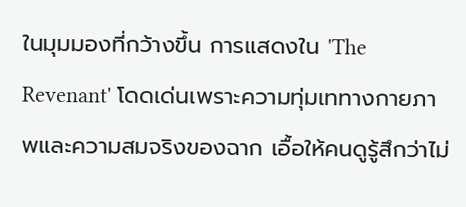ในมุมมองที่กว้างขึ้น การแสดงใน 'The Revenant' โดดเด่นเพราะความทุ่มเททางกายภาพและความสมจริงของฉาก เอื้อให้คนดูรู้สึกว่าไม่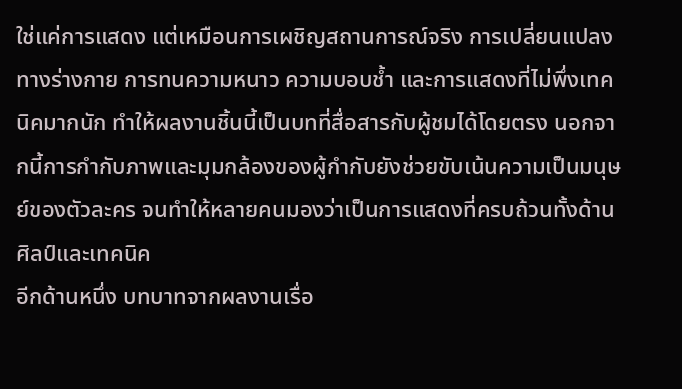ใช่แค่การแสดง แต่เหมือนการเผชิญสถานการณ์จริง การเปลี่ยนแปลงทางร่างกาย การทนความหนาว ความบอบช้ำ และการแสดงที่ไม่พึ่งเทคนิคมากนัก ทำให้ผลงานชิ้นนี้เป็นบทที่สื่อสารกับผู้ชมได้โดยตรง นอกจากนี้การกำกับภาพและมุมกล้องของผู้กำกับยังช่วยขับเน้นความเป็นมนุษย์ของตัวละคร จนทำให้หลายคนมองว่าเป็นการแสดงที่ครบถ้วนทั้งด้านศิลป์และเทคนิค
อีกด้านหนึ่ง บทบาทจากผลงานเรื่อ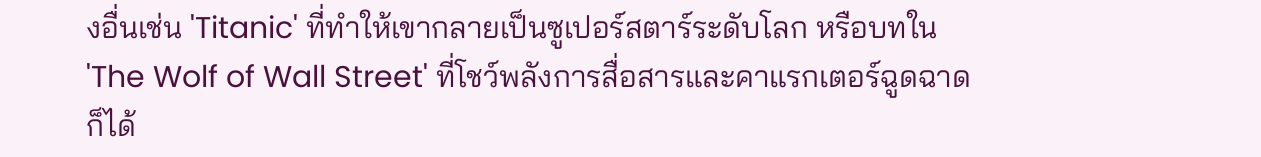งอื่นเช่น 'Titanic' ที่ทำให้เขากลายเป็นซูเปอร์สตาร์ระดับโลก หรือบทใน 'The Wolf of Wall Street' ที่โชว์พลังการสื่อสารและคาแรกเตอร์ฉูดฉาด ก็ได้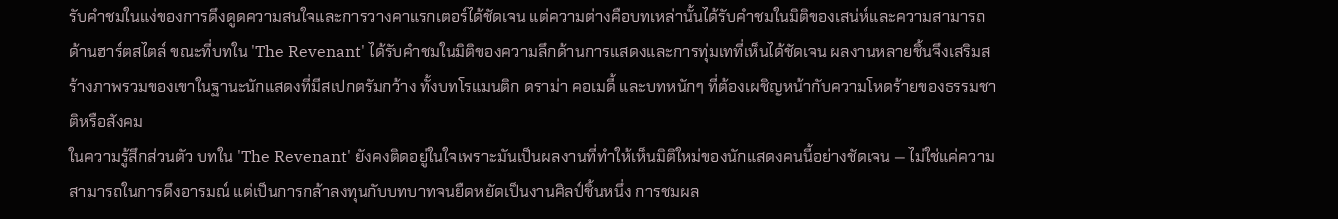รับคำชมในแง่ของการดึงดูดความสนใจและการวางคาแรกเตอร์ได้ชัดเจน แต่ความต่างคือบทเหล่านั้นได้รับคำชมในมิติของเสน่ห์และความสามารถด้านฮาร์ตสไตล์ ขณะที่บทใน 'The Revenant' ได้รับคำชมในมิติของความลึกด้านการแสดงและการทุ่มเทที่เห็นได้ชัดเจน ผลงานหลายชิ้นจึงเสริมสร้างภาพรวมของเขาในฐานะนักแสดงที่มีสเปกตรัมกว้าง ทั้งบทโรแมนติก ดราม่า คอเมดี้ และบทหนักๆ ที่ต้องเผชิญหน้ากับความโหดร้ายของธรรมชาติหรือสังคม
ในความรู้สึกส่วนตัว บทใน 'The Revenant' ยังคงติดอยู่ในใจเพราะมันเป็นผลงานที่ทำให้เห็นมิติใหม่ของนักแสดงคนนี้อย่างชัดเจน — ไม่ใช่แค่ความสามารถในการดึงอารมณ์ แต่เป็นการกล้าลงทุนกับบทบาทจนยืดหยัดเป็นงานศิลป์ชิ้นหนึ่ง การชมผล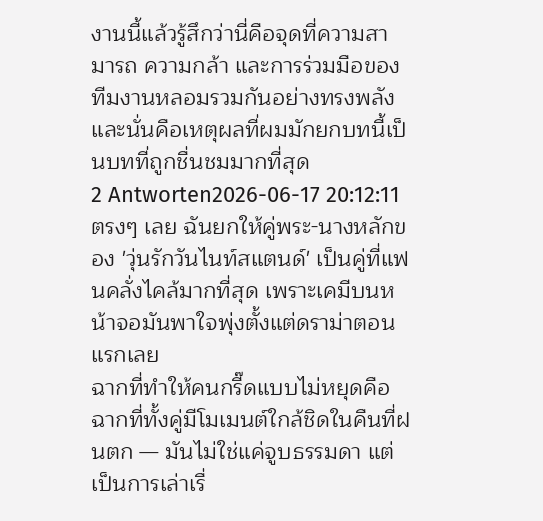งานนี้แล้วรู้สึกว่านี่คือจุดที่ความสามารถ ความกล้า และการร่วมมือของทีมงานหลอมรวมกันอย่างทรงพลัง และนั่นคือเหตุผลที่ผมมักยกบทนี้เป็นบทที่ถูกชื่นชมมากที่สุด
2 Antworten2026-06-17 20:12:11
ตรงๆ เลย ฉันยกให้คู่พระ-นางหลักของ 'วุ่นรักวันไนท์สแตนด์' เป็นคู่ที่แฟนคลั่งไคล้มากที่สุด เพราะเคมีบนหน้าจอมันพาใจพุ่งตั้งแต่ดราม่าตอนแรกเลย
ฉากที่ทำให้คนกรี๊ดแบบไม่หยุดคือฉากที่ทั้งคู่มีโมเมนต์ใกล้ชิดในคืนที่ฝนตก — มันไม่ใช่แค่จูบธรรมดา แต่เป็นการเล่าเรื่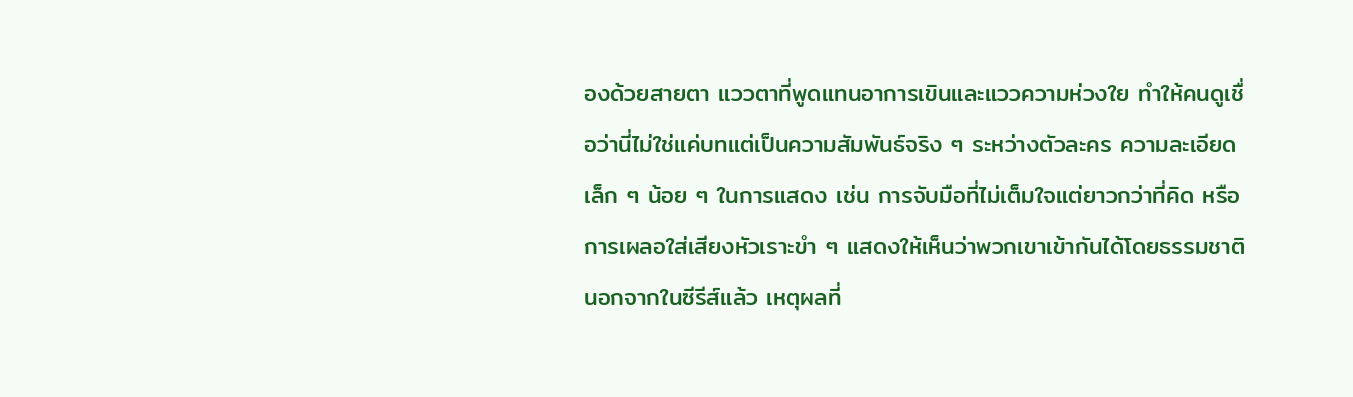องด้วยสายตา แววตาที่พูดแทนอาการเขินและแววความห่วงใย ทำให้คนดูเชื่อว่านี่ไม่ใช่แค่บทแต่เป็นความสัมพันธ์จริง ๆ ระหว่างตัวละคร ความละเอียดเล็ก ๆ น้อย ๆ ในการแสดง เช่น การจับมือที่ไม่เต็มใจแต่ยาวกว่าที่คิด หรือการเผลอใส่เสียงหัวเราะขำ ๆ แสดงให้เห็นว่าพวกเขาเข้ากันได้โดยธรรมชาติ
นอกจากในซีรีส์แล้ว เหตุผลที่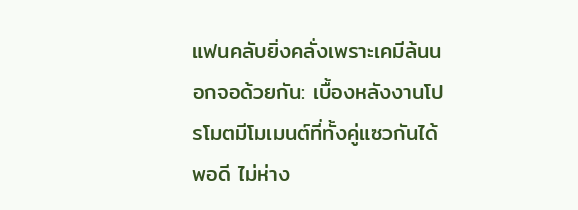แฟนคลับยิ่งคลั่งเพราะเคมีล้นนอกจอด้วยกัน: เบื้องหลังงานโปรโมตมีโมเมนต์ที่ทั้งคู่แซวกันได้พอดี ไม่ห่าง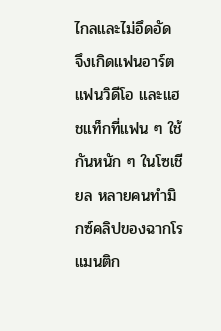ไกลและไม่อึดอัด จึงเกิดแฟนอาร์ต แฟนวิดีโอ และแฮชแท็กที่แฟน ๆ ใช้กันหนัก ๆ ในโซเชียล หลายคนทำมิกซ์คลิปของฉากโรแมนติก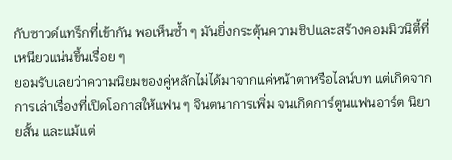กับซาวด์แทร็กที่เข้ากัน พอเห็นซ้ำ ๆ มันยิ่งกระตุ้นความชิปและสร้างคอมมิวนิตี้ที่เหนียวแน่นขึ้นเรื่อย ๆ
ยอมรับเลยว่าความนิยมของคู่หลักไม่ได้มาจากแค่หน้าตาหรือไลน์บท แต่เกิดจากการเล่าเรื่องที่เปิดโอกาสให้แฟน ๆ จินตนาการเพิ่ม จนเกิดการ์ตูนแฟนอาร์ต นิยายสั้น และแม้แต่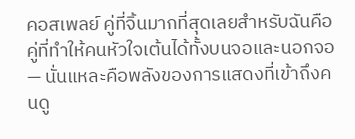คอสเพลย์ คู่ที่จิ้นมากที่สุดเลยสำหรับฉันคือคู่ที่ทำให้คนหัวใจเต้นได้ทั้งบนจอและนอกจอ — นั่นแหละคือพลังของการแสดงที่เข้าถึงคนดู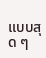แบบสุด ๆ